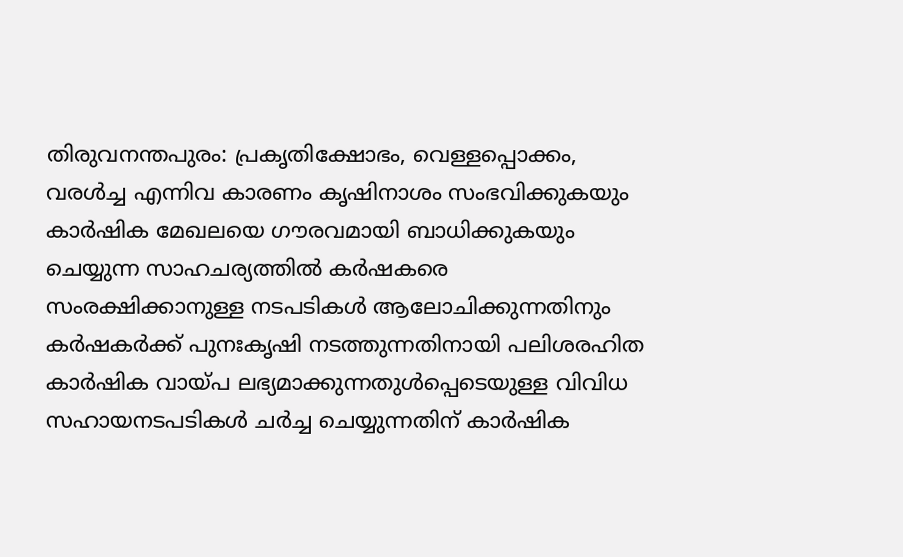തിരുവനന്തപുരം: പ്രകൃതിക്ഷോഭം, വെള്ളപ്പൊക്കം, വരൾച്ച എന്നിവ കാരണം കൃഷിനാശം സംഭവിക്കുകയും കാർഷിക മേഖലയെ ഗൗരവമായി ബാധിക്കുകയും ചെയ്യുന്ന സാഹചര്യത്തിൽ കർഷകരെ സംരക്ഷിക്കാനുള്ള നടപടികൾ ആലോചിക്കുന്നതിനും കർഷകർക്ക് പുനഃകൃഷി നടത്തുന്നതിനായി പലിശരഹിത കാർഷിക വായ്പ ലഭ്യമാക്കുന്നതുൾപ്പെടെയുള്ള വിവിധ സഹായനടപടികൾ ചർച്ച ചെയ്യുന്നതിന് കാർഷിക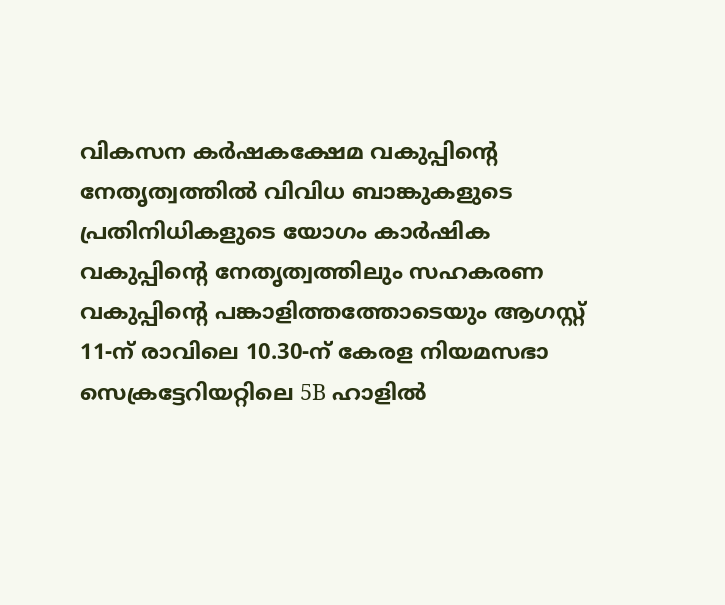വികസന കർഷകക്ഷേമ വകുപ്പിന്റെ നേതൃത്വത്തിൽ വിവിധ ബാങ്കുകളുടെ പ്രതിനിധികളുടെ യോഗം കാർഷിക വകുപ്പിന്റെ നേതൃത്വത്തിലും സഹകരണ വകുപ്പിൻ്റെ പങ്കാളിത്തത്തോടെയും ആഗസ്റ്റ് 11-ന് രാവിലെ 10.30-ന് കേരള നിയമസഭാ സെക്രട്ടേറിയറ്റിലെ 5B ഹാളിൽ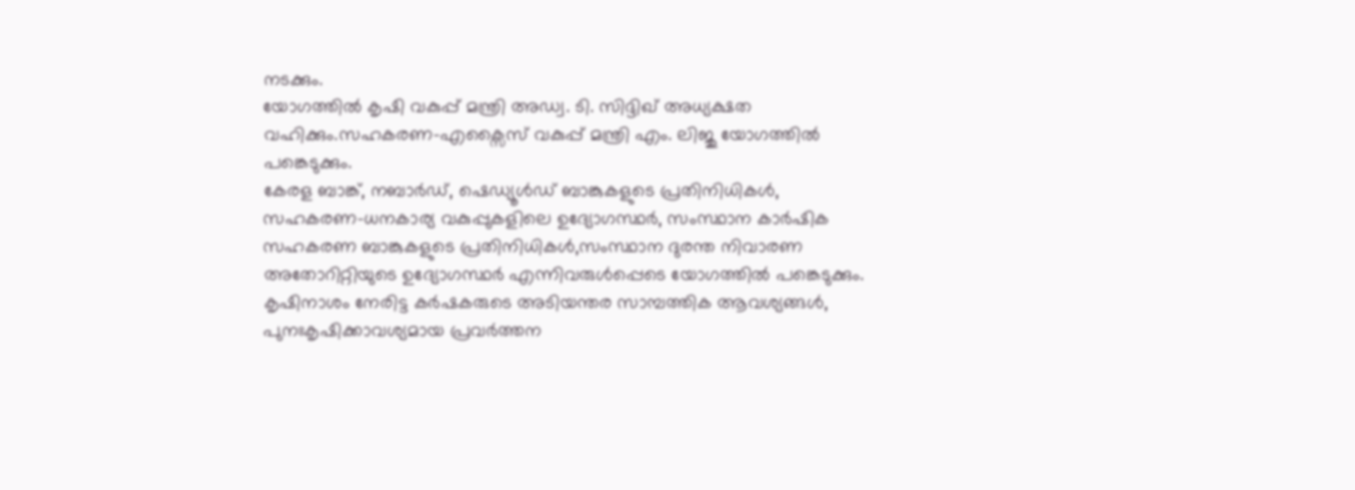നടക്കും.
യോഗത്തിൽ കൃഷി വകുപ്പ് മന്ത്രി അഡ്വ. ടി. സിദ്ദിഖ് അധ്യക്ഷത വഹിക്കും.സഹകരണ-എക്സൈസ് വകുപ്പ് മന്ത്രി എം. ലിജു യോഗത്തിൽ പങ്കെടുക്കും.
കേരള ബാങ്ക്, നബാർഡ്, ഷെഡ്യൂൾഡ് ബാങ്കുകളുടെ പ്രതിനിധികൾ, സഹകരണ-ധനകാര്യ വകുപ്പുകളിലെ ഉദ്യോഗസ്ഥർ, സംസ്ഥാന കാർഷിക സഹകരണ ബാങ്കുകളുടെ പ്രതിനിധികൾ,സംസ്ഥാന ദുരന്ത നിവാരണ അതോറിറ്റിയുടെ ഉദ്യോഗസ്ഥർ എന്നിവരുൾപ്പെടെ യോഗത്തിൽ പങ്കെടുക്കും.
കൃഷിനാശം നേരിട്ട കർഷകരുടെ അടിയന്തര സാമ്പത്തിക ആവശ്യങ്ങൾ, പുനഃകൃഷിക്കാവശ്യമായ പ്രവർത്തന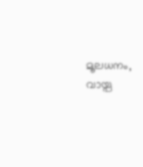മൂലധനം, വായ്പ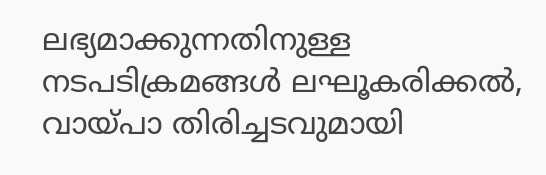ലഭ്യമാക്കുന്നതിനുള്ള നടപടിക്രമങ്ങൾ ലഘൂകരിക്കൽ, വായ്പാ തിരിച്ചടവുമായി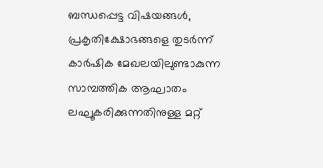ബന്ധപ്പെട്ട വിഷയങ്ങൾ, പ്രകൃതിക്ഷോഭങ്ങളെ തുടർന്ന് കാർഷിക മേഖലയിലുണ്ടാകുന്ന സാമ്പത്തിക ആഘാതം ലഘൂകരിക്കുന്നതിനുള്ള മറ്റ്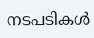നടപടികൾ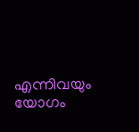എന്നിവയും യോഗം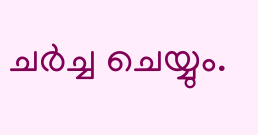ചർച്ച ചെയ്യും.